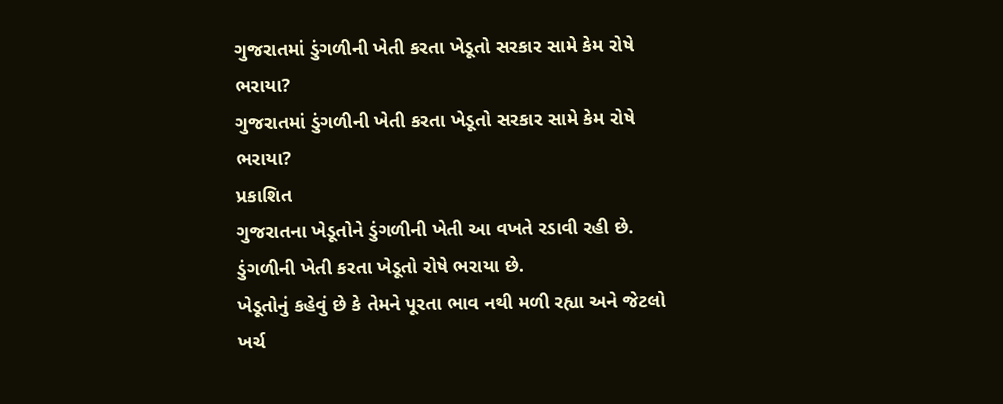ગુજરાતમાં ડુંગળીની ખેતી કરતા ખેડૂતો સરકાર સામે કેમ રોષે ભરાયા?
ગુજરાતમાં ડુંગળીની ખેતી કરતા ખેડૂતો સરકાર સામે કેમ રોષે ભરાયા?
પ્રકાશિત
ગુજરાતના ખેડૂતોને ડુંગળીની ખેતી આ વખતે રડાવી રહી છે.
ડુંગળીની ખેતી કરતા ખેડૂતો રોષે ભરાયા છે.
ખેડૂતોનું કહેવું છે કે તેમને પૂરતા ભાવ નથી મળી રહ્યા અને જેટલો ખર્ચ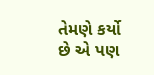તેમણે કર્યો છે એ પણ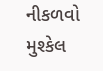નીકળવો મુશ્કેલ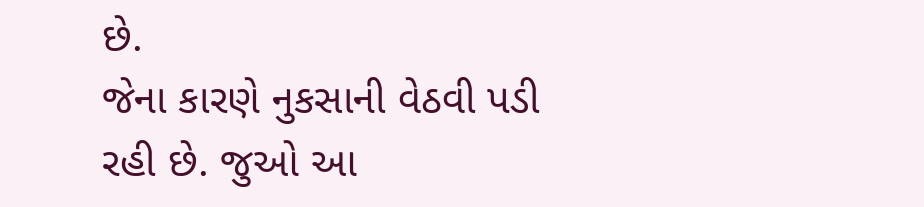છે.
જેના કારણે નુકસાની વેઠવી પડી રહી છે. જુઓ આ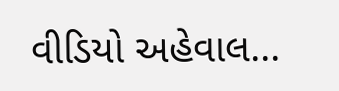વીડિયો અહેવાલ...